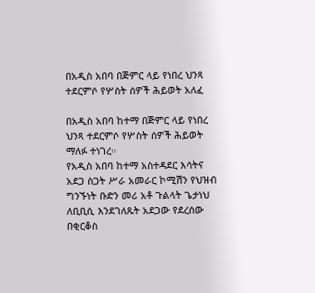በአዲስ አበባ በጅምር ላይ የነበረ ህንጻ ተደርምሶ የሦስት ሰዎች ሕይወት አለፈ

በአዲስ አበባ ከተማ በጅምር ላይ የነበረ ህንጻ ተደርምሶ የሦስት ሰዎች ሕይወት ማለፉ ተነገረ።
የአዲስ አበባ ከተማ አስተዳደር እሳትና አደጋ ስጋት ሥራ አመራር ኮሚሽን የህዝብ ግንኙነት ቡድን መሪ አቶ ጉልላት ጌታነህ ለቢቢሲ እንደገለጹት አደጋው የደረሰው በቂርቆስ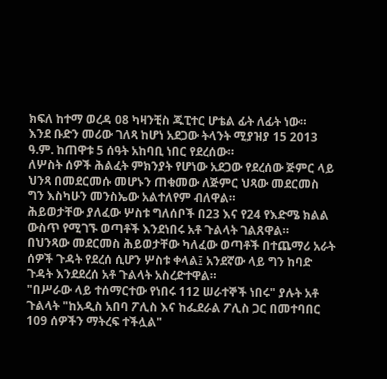ክፍለ ከተማ ወረዳ 08 ካዛንቺስ ጁፒተር ሆቴል ፊት ለፊት ነው።
እንደ ቡድን መሪው ገለጻ ከሆነ አደጋው ትላንት ሚያዝያ 15 2013 ዓ.ም. ከጠዋቱ 5 ሰዓት አከባቢ ነበር የደረሰው።
ለሦስት ሰዎች ሕልፈት ምክንያት የሆነው አደጋው የደረሰው ጅምር ላይ ህንጻ በመደርመሱ መሆኑን ጠቁመው ለጅምር ህጻው መደርመስ ግን እስካሁን መንስኤው አልተለየም ብለዋል።
ሕይወታቸው ያለፈው ሦስቱ ግለሰቦች በ23 እና የ24 የእድሜ ክልል ውስጥ የሚገኙ ወጣቶች እንደነበሩ አቶ ጉልላት ገልጸዋል።
በህንጻው መደርመስ ሕይወታቸው ካለፈው ወጣቶች በተጨማሪ አራት ሰዎች ጉዳት የደረሰ ሲሆን ሦስቱ ቀላል፤ አንደኛው ላይ ግን ከባድ ጉዳት እንደደረሰ አቶ ጉልላት አስረድተዋል።
"በሥራው ላይ ተሰማርተው የነበሩ 112 ሠራተኞች ነበሩ" ያሉት አቶ ጉልላት "ከአዲስ አበባ ፖሊስ እና ከፌደራል ፖሊስ ጋር በመተባበር 109 ሰዎችን ማትረፍ ተችሏል"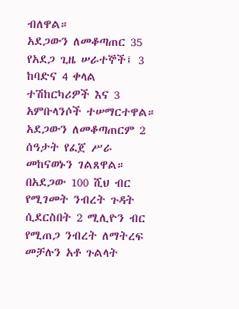ብለዋል።
አደጋውን ለመቆጣጠር 35 የአደጋ ጊዜ ሠራተኞች፤ 3 ከባድና 4 ቀላል ተሽከርካሪዎች እና 3 አምቡላንሶች ተሠማርተዋል። አደጋውን ለመቆጣጠርም 2 ሰዓታት የፈጀ ሥራ መከናወኑን ገልጸዋል።
በአደጋው 100 ሺህ ብር የሚገመት ንብረት ጉዳት ሲደርስበት 2 ሚሊዮን ብር የሚጠጋ ንብረት ለማትረፍ መቻሉን አቶ ጉልላት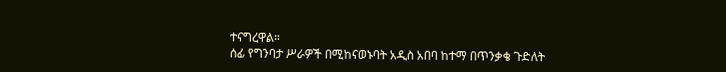ተናግረዋል።
ሰፊ የግንባታ ሥራዎች በሚከናወኑባት አዲስ አበባ ከተማ በጥንቃቄ ጉድለት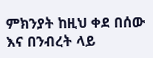ምክንያት ከዚህ ቀደ በሰው እና በንብረት ላይ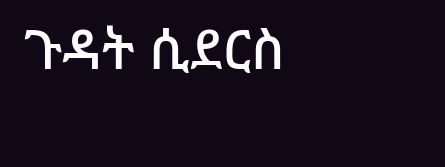ጉዳት ሲደርስ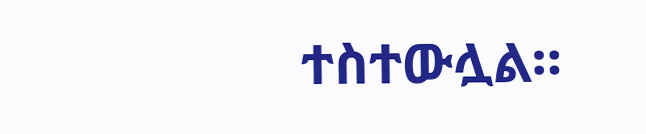ተስተውሏል።